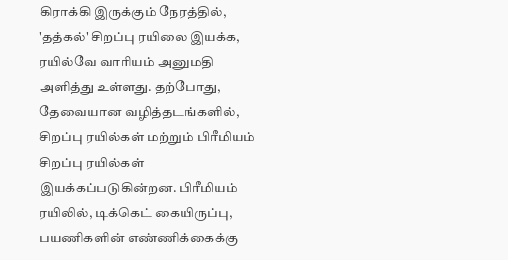கிராக்கி இருக்கும் நேரத்தில், 'தத்கல்' சிறப்பு ரயிலை இயக்க, ரயில்வே வாரியம் அனுமதி அளித்து உள்ளது. தற்போது, தேவையான வழித்தடங்களில், சிறப்பு ரயில்கள் மற்றும் பிரீமியம் சிறப்பு ரயில்கள் இயக்கப்படுகின்றன. பிரீமியம் ரயிலில், டிக்கெட் கையிருப்பு, பயணிகளின் எண்ணிக்கைக்கு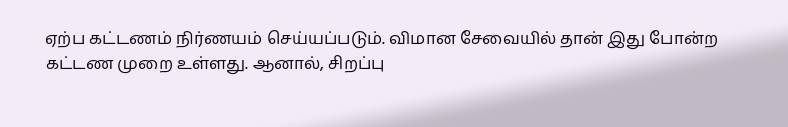ஏற்ப கட்டணம் நிர்ணயம் செய்யப்படும். விமான சேவையில் தான் இது போன்ற கட்டண முறை உள்ளது. ஆனால், சிறப்பு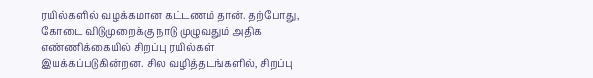ரயில்களில் வழக்கமான கட்டணம் தான். தற்போது, கோடை விடுமுறைக்கு நாடு முழுவதும் அதிக எண்ணிக்கையில் சிறப்பு ரயில்கள் இயக்கப்படுகின்றன. சில வழித்தடங்களில், சிறப்பு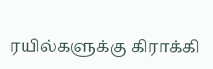ரயில்களுக்கு கிராக்கி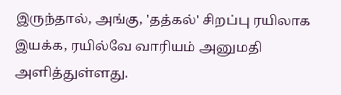இருந்தால், அங்கு, 'தத்கல்' சிறப்பு ரயிலாக இயக்க, ரயில்வே வாரியம் அனுமதி அளித்துள்ளது.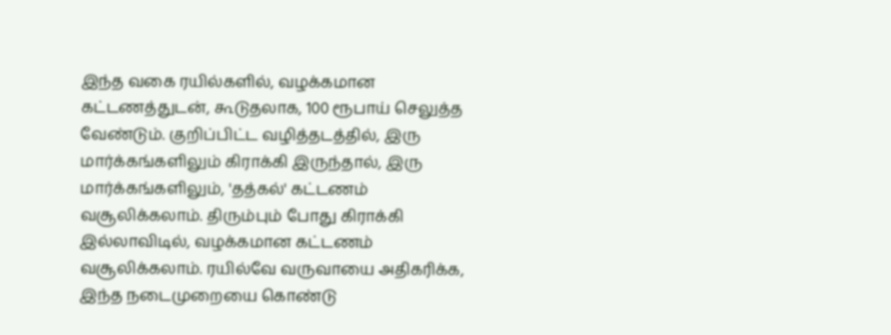இந்த வகை ரயில்களில், வழக்கமான கட்டணத்துடன், கூடுதலாக, 100 ரூபாய் செலுத்த வேண்டும். குறிப்பிட்ட வழித்தடத்தில், இரு மார்க்கங்களிலும் கிராக்கி இருந்தால், இரு மார்க்கங்களிலும், 'தத்கல்' கட்டணம் வசூலிக்கலாம். திரும்பும் போது கிராக்கி இல்லாவிடில், வழக்கமான கட்டணம் வசூலிக்கலாம். ரயில்வே வருவாயை அதிகரிக்க, இந்த நடைமுறையை கொண்டு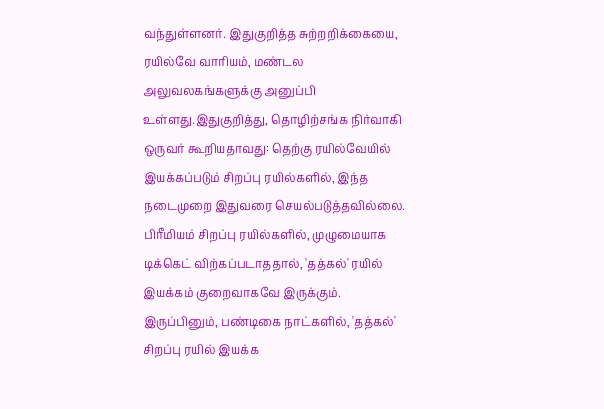வந்துள்ளனர். இதுகுறித்த சுற்றறிக்கையை, ரயில்வே வாரியம், மண்டல அலுவலகங்களுக்கு அனுப்பி உள்ளது.இதுகுறித்து, தொழிற்சங்க நிர்வாகி ஒருவர் கூறியதாவது: தெற்கு ரயில்வேயில் இயக்கப்படும் சிறப்பு ரயில்களில், இந்த நடைமுறை இதுவரை செயல்படுத்தவில்லை. பிரீமியம் சிறப்பு ரயில்களில், முழுமையாக டிக்கெட் விற்கப்படாததால், 'தத்கல்' ரயில் இயக்கம் குறைவாகவே இருக்கும். இருப்பினும், பண்டிகை நாட்களில், 'தத்கல்' சிறப்பு ரயில் இயக்க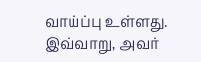வாய்ப்பு உள்ளது. இவ்வாறு, அவர்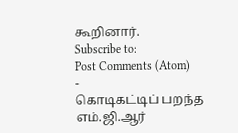கூறினார்.
Subscribe to:
Post Comments (Atom)
-
கொடிகட்டிப் பறந்த எம்.ஜி.ஆர்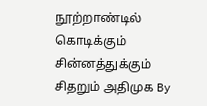நூற்றாண்டில் கொடிக்கும் சின்னத்துக்கும் சிதறும் அதிமுக By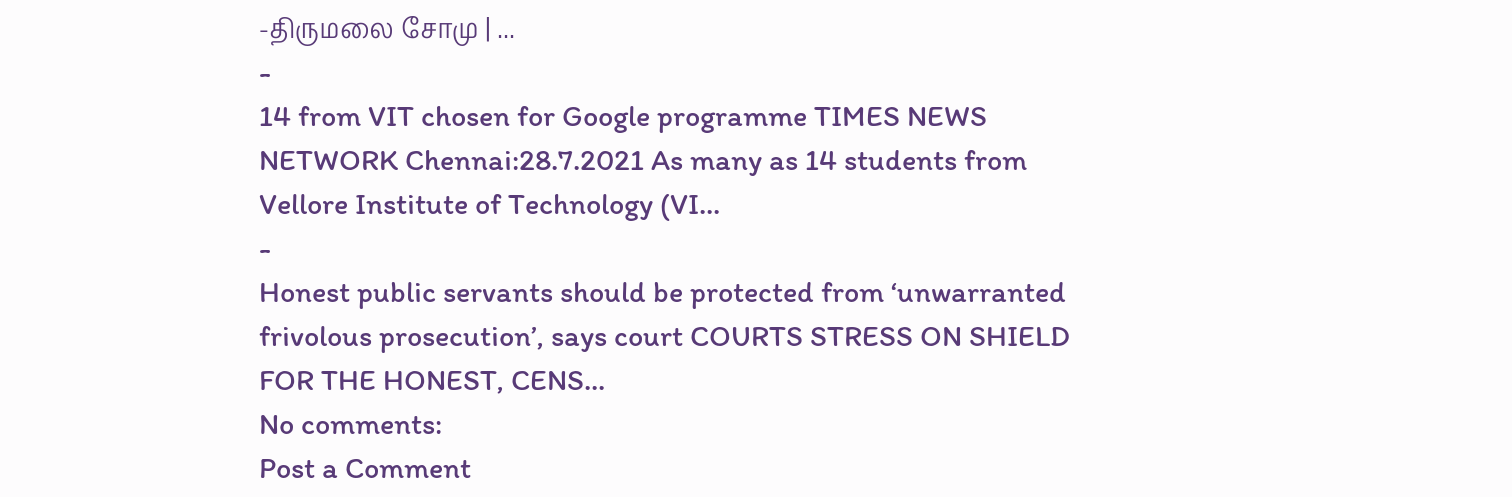-திருமலை சோமு | ...
-
14 from VIT chosen for Google programme TIMES NEWS NETWORK Chennai:28.7.2021 As many as 14 students from Vellore Institute of Technology (VI...
-
Honest public servants should be protected from ‘unwarranted frivolous prosecution’, says court COURTS STRESS ON SHIELD FOR THE HONEST, CENS...
No comments:
Post a Comment